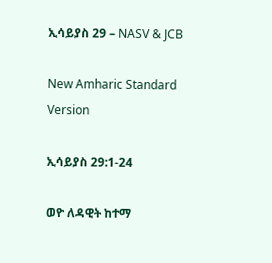ኢሳይያስ 29 – NASV & JCB

New Amharic Standard Version

ኢሳይያስ 29:1-24

ወዮ ለዳዊት ከተማ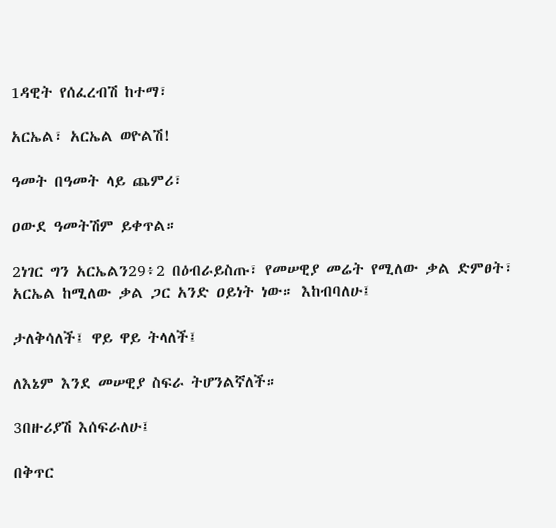1ዳዊት የሰፈረብሽ ከተማ፣

አርኤል፣ አርኤል ወዮልሽ!

ዓመት በዓመት ላይ ጨምሪ፣

ዐውደ ዓመትሽም ይቀጥል።

2ነገር ግን አርኤልን29፥2 በዕብራይስጡ፣ የመሠዊያ መሬት የሚለው ቃል ድምፀት፣ አርኤል ከሚለው ቃል ጋር አንድ ዐይነት ነው። እከብባለሁ፤

ታለቅሳለች፤ ዋይ ዋይ ትላለች፤

ለእኔም እንደ መሠዊያ ስፍራ ትሆንልኛለች።

3በዙሪያሽ እሰፍራለሁ፤

በቅጥር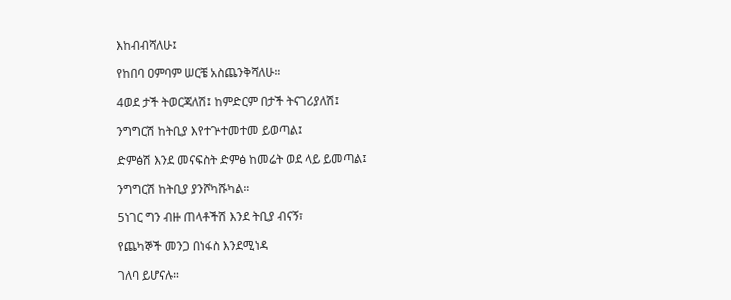እከብብሻለሁ፤

የከበባ ዐምባም ሠርቼ አስጨንቅሻለሁ።

4ወደ ታች ትወርጃለሽ፤ ከምድርም በታች ትናገሪያለሽ፤

ንግግርሽ ከትቢያ እየተጕተመተመ ይወጣል፤

ድምፅሽ እንደ መናፍስት ድምፅ ከመሬት ወደ ላይ ይመጣል፤

ንግግርሽ ከትቢያ ያንሾካሹካል።

5ነገር ግን ብዙ ጠላቶችሽ እንደ ትቢያ ብናኝ፣

የጨካኞች መንጋ በነፋስ እንደሚነዳ

ገለባ ይሆናሉ።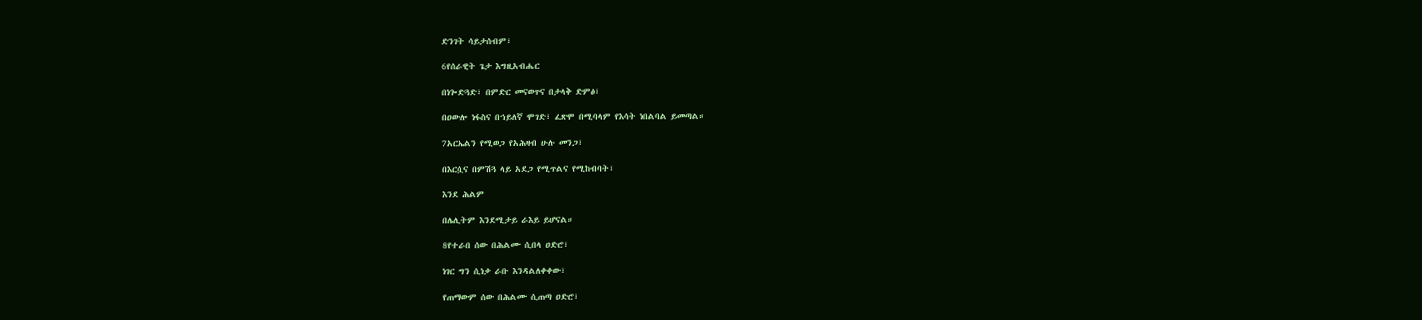ድንገት ሳይታሰብም፣

6የሰራዊት ጌታ እግዚአብሔር

በነጐድጓድ፣ በምድር መናወጥና በታላቅ ድምፅ፣

በዐውሎ ነፋስና በኀይለኛ ሞገድ፣ ፈጽሞ በሚባላም የእሳት ነበልባል ይመጣል።

7አርኤልን የሚወጋ የአሕዛብ ሁሉ መንጋ፣

በእርሷና በምሽጓ ላይ አደጋ የሚጥልና የሚከብባት፣

እንደ ሕልም

በሌሊትም እንደሚታይ ራእይ ይሆናል።

8የተራበ ሰው በሕልሙ ሲበላ ዐድሮ፣

ነገር ግን ሲነቃ ራቡ እንዳልለቀቀው፣

የጠማውም ሰው በሕልሙ ሲጠጣ ዐድሮ፣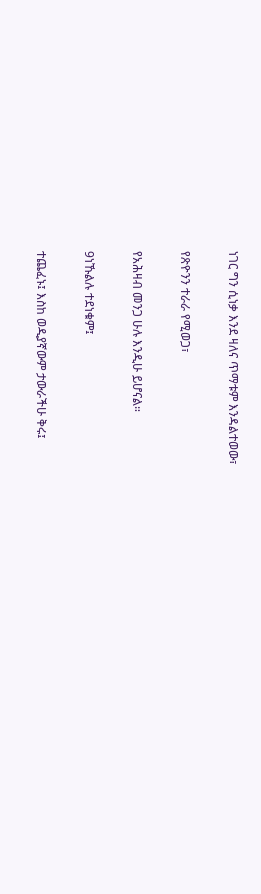ነገር ግን ሲነቃ እንደ ዛለና ጥማቱም እንዳልተወው፣

የጽዮንን ተራራ የሚወጋ፣

የአሕዛብ መንጋ ሁሉ እንዲሁ ይሆናል።

9ነኹልሉ ተደነቁም፤

ተጨፈኑ፤ እስከ ወዲያኛውም ታውራችሁ ቅሩ፤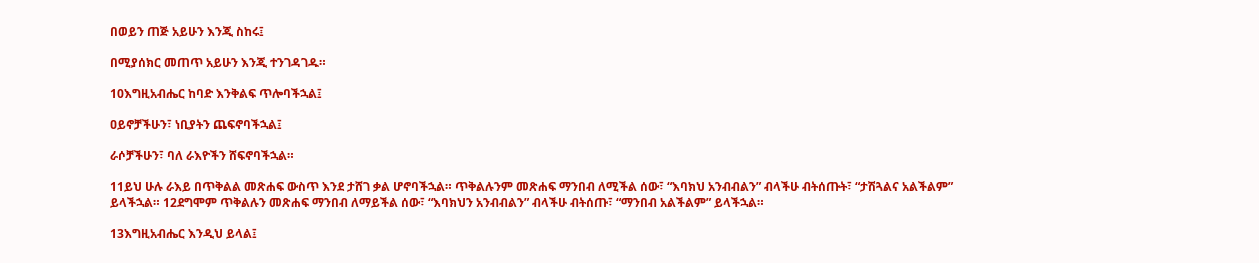በወይን ጠጅ አይሁን እንጂ ስከሩ፤

በሚያሰክር መጠጥ አይሁን እንጂ ተንገዳገዱ።

10እግዚአብሔር ከባድ እንቅልፍ ጥሎባችኋል፤

ዐይኖቻችሁን፣ ነቢያትን ጨፍኖባችኋል፤

ራሶቻችሁን፣ ባለ ራእዮችን ሸፍኖባችኋል።

11ይህ ሁሉ ራእይ በጥቅልል መጽሐፍ ውስጥ እንደ ታሸገ ቃል ሆኖባችኋል። ጥቅልሉንም መጽሐፍ ማንበብ ለሚችል ሰው፣ “እባክህ አንብብልን” ብላችሁ ብትሰጡት፣ “ታሽጓልና አልችልም” ይላችኋል። 12ደግሞም ጥቅልሉን መጽሐፍ ማንበብ ለማይችል ሰው፣ “እባክህን አንብብልን” ብላችሁ ብትሰጡ፣ “ማንበብ አልችልም” ይላችኋል።

13እግዚአብሔር እንዲህ ይላል፤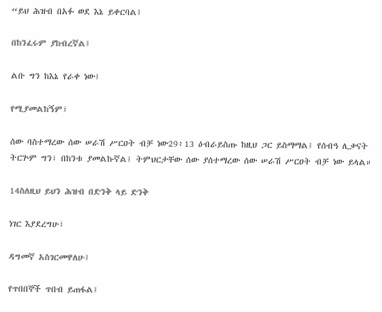“ይህ ሕዝብ በአፉ ወደ እኔ ይቀርባል፤

በከንፈሩም ያከብረኛል፤

ልቡ ግን ከእኔ የራቀ ነው፤

የሚያመልከኝም፣

ሰው ባስተማረው ሰው ሠራሽ ሥርዐት ብቻ ነው29፥13 ዕብራይስጡ ከዚህ ጋር ይስማማል፤ የሰብዓ ሊቃናት ትርጕም ግን፣ በከንቱ ያመልኩኛል፤ ትምህርታቸው ሰው ያሰተማረው ሰው ሠራሽ ሥርዐት ብቻ ነው ይላል።

14ስለዚህ ይህን ሕዝብ በድንቅ ላይ ድንቅ

ነገር እያደረግሁ፣

ዳግመኛ አስገርመዋለሁ፤

የጥበበኞች ጥበብ ይጠፋል፤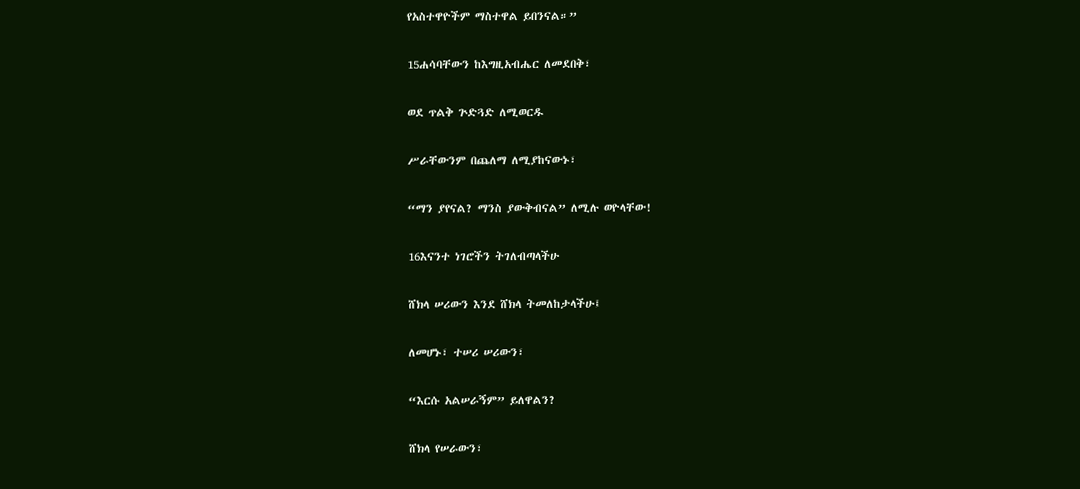የአስተዋዮችም ማስተዋል ይበንናል።”

15ሐሳባቸውን ከእግዚአብሔር ለመደበቅ፣

ወደ ጥልቅ ጕድጓድ ለሚወርዱ

ሥራቸውንም በጨለማ ለሚያከናውኑ፣

“ማን ያየናል? ማንስ ያውቅብናል” ለሚሉ ወዮላቸው!

16እናንተ ነገሮችን ትገለብጣላችሁ

ሸክላ ሠሪውን እንደ ሸክላ ትመለከታላችሁ፤

ለመሆኑ፣ ተሠሪ ሠሪውን፣

“እርሱ አልሠራኝም” ይለዋልን?

ሸክላ የሠራውን፣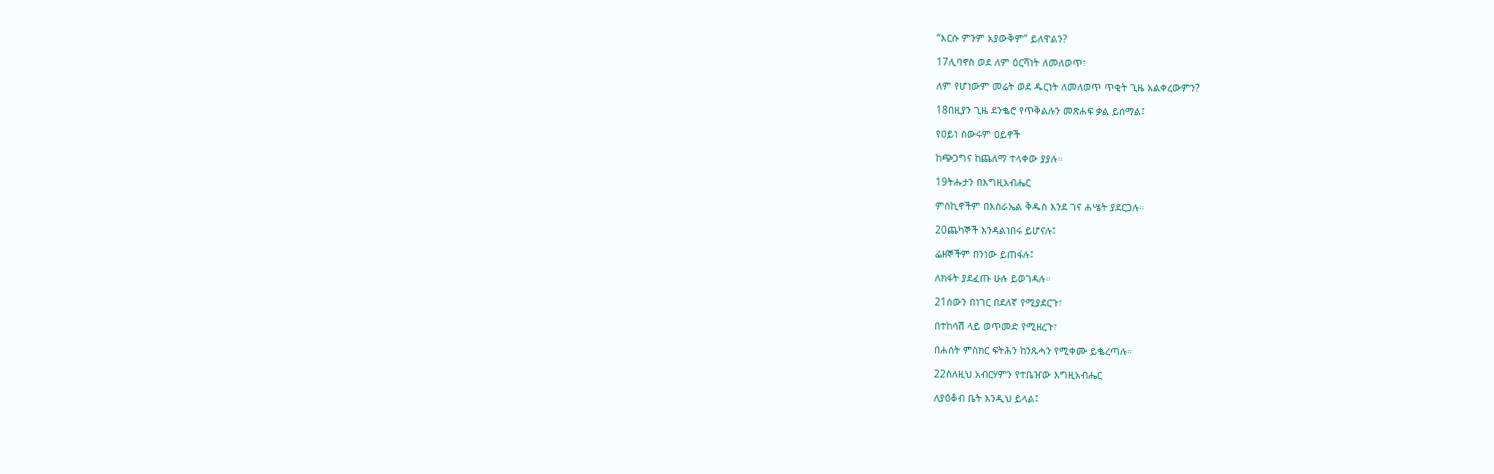“እርሱ ምንም አያውቅም” ይለዋልን?

17ሊባኖስ ወደ ለም ዕርሻነት ለመለወጥ፣

ለም የሆነውም መሬት ወደ ዱርነት ለመለወጥ ጥቂት ጊዜ አልቀረውምን?

18በዚያን ጊዜ ደንቈሮ የጥቅልሉን መጽሐፍ ቃል ይሰማል፤

የዐይነ ስውሩም ዐይኖች

ከጭጋግና ከጨለማ ተላቀው ያያሉ።

19ትሑታን በእግዚአብሔር

ምስኪኖችም በእስራኤል ቅዱስ እንደ ገና ሐሤት ያደርጋሉ።

20ጨካኞች እንዳልነበሩ ይሆናሉ፤

ፌዘኞችም በንነው ይጠፋሉ፤

ለክፋት ያደፈጡ ሁሉ ይወገዳሉ።

21ሰውን በነገር በደለኛ የሚያደርጉ፣

በተከሳሽ ላይ ወጥመድ የሚዘረጉ፣

በሐሰት ምስክር ፍትሕን ከንጹሓን የሚቀሙ ይቈረጣሉ።

22ስለዚህ አብርሃምን የተቤዠው እግዚአብሔር

ለያዕቆብ ቤት እንዲህ ይላል፤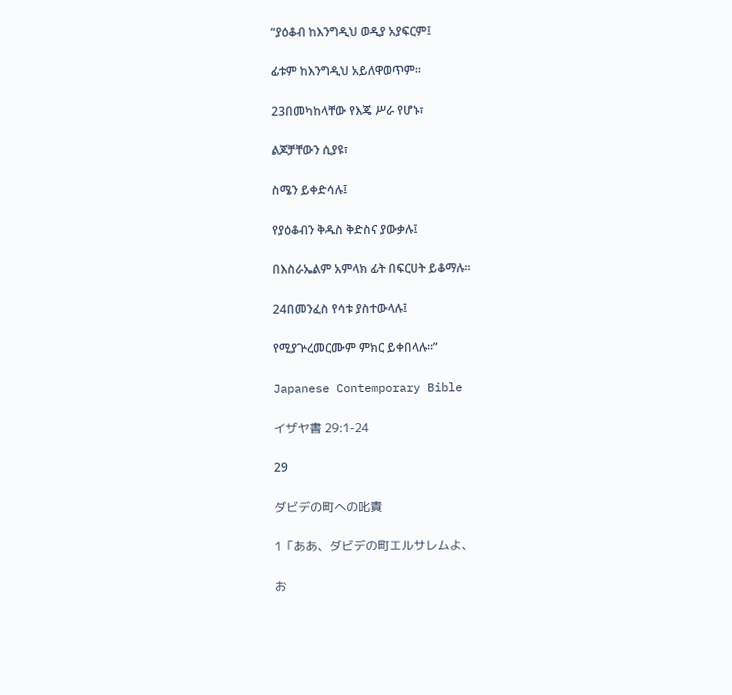“ያዕቆብ ከእንግዲህ ወዲያ አያፍርም፤

ፊቱም ከእንግዲህ አይለዋወጥም።

23በመካከላቸው የእጄ ሥራ የሆኑ፣

ልጆቻቸውን ሲያዩ፣

ስሜን ይቀድሳሉ፤

የያዕቆብን ቅዱስ ቅድስና ያውቃሉ፤

በእስራኤልም አምላክ ፊት በፍርሀት ይቆማሉ።

24በመንፈስ የሳቱ ያስተውላሉ፤

የሚያጕረመርሙም ምክር ይቀበላሉ።”

Japanese Contemporary Bible

イザヤ書 29:1-24

29

ダビデの町への叱責

1「ああ、ダビデの町エルサレムよ、

お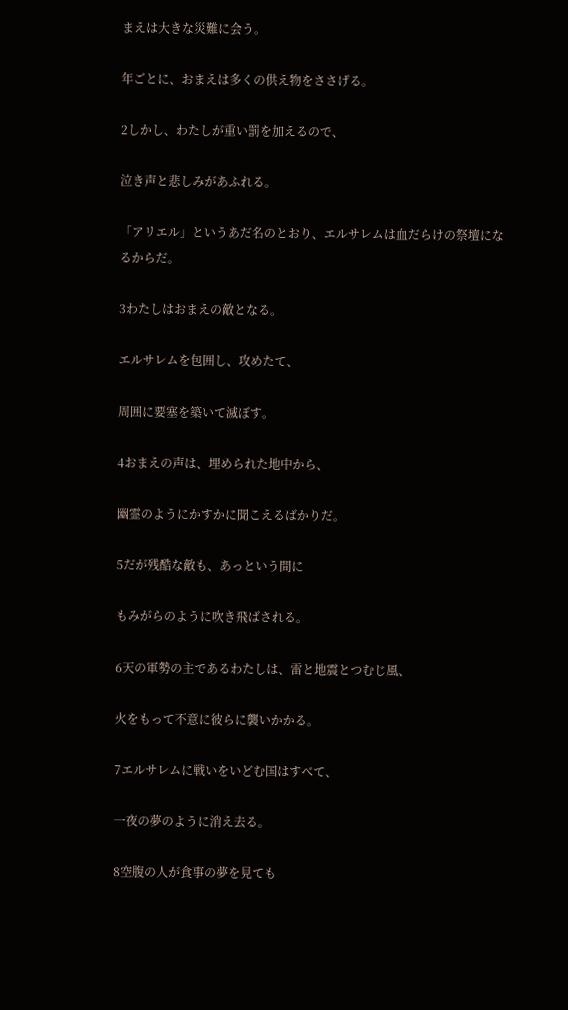まえは大きな災難に会う。

年ごとに、おまえは多くの供え物をささげる。

2しかし、わたしが重い罰を加えるので、

泣き声と悲しみがあふれる。

「アリエル」というあだ名のとおり、エルサレムは血だらけの祭壇になるからだ。

3わたしはおまえの敵となる。

エルサレムを包囲し、攻めたて、

周囲に要塞を築いて滅ぼす。

4おまえの声は、埋められた地中から、

幽霊のようにかすかに聞こえるばかりだ。

5だが残酷な敵も、あっという間に

もみがらのように吹き飛ばされる。

6天の軍勢の主であるわたしは、雷と地震とつむじ風、

火をもって不意に彼らに襲いかかる。

7エルサレムに戦いをいどむ国はすべて、

一夜の夢のように消え去る。

8空腹の人が食事の夢を見ても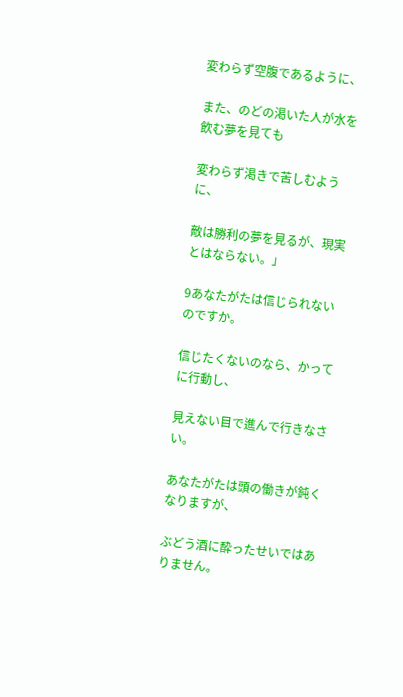変わらず空腹であるように、

また、のどの渇いた人が水を飲む夢を見ても

変わらず渇きで苦しむように、

敵は勝利の夢を見るが、現実とはならない。」

9あなたがたは信じられないのですか。

信じたくないのなら、かってに行動し、

見えない目で進んで行きなさい。

あなたがたは頭の働きが鈍くなりますが、

ぶどう酒に酔ったせいではありません。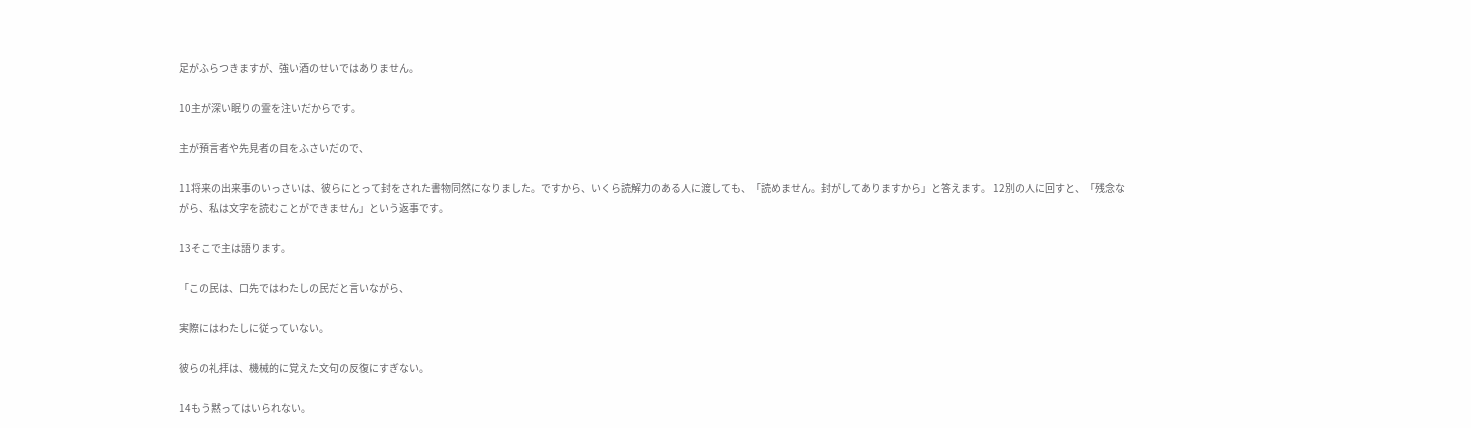足がふらつきますが、強い酒のせいではありません。

10主が深い眠りの霊を注いだからです。

主が預言者や先見者の目をふさいだので、

11将来の出来事のいっさいは、彼らにとって封をされた書物同然になりました。ですから、いくら読解力のある人に渡しても、「読めません。封がしてありますから」と答えます。 12別の人に回すと、「残念ながら、私は文字を読むことができません」という返事です。

13そこで主は語ります。

「この民は、口先ではわたしの民だと言いながら、

実際にはわたしに従っていない。

彼らの礼拝は、機械的に覚えた文句の反復にすぎない。

14もう黙ってはいられない。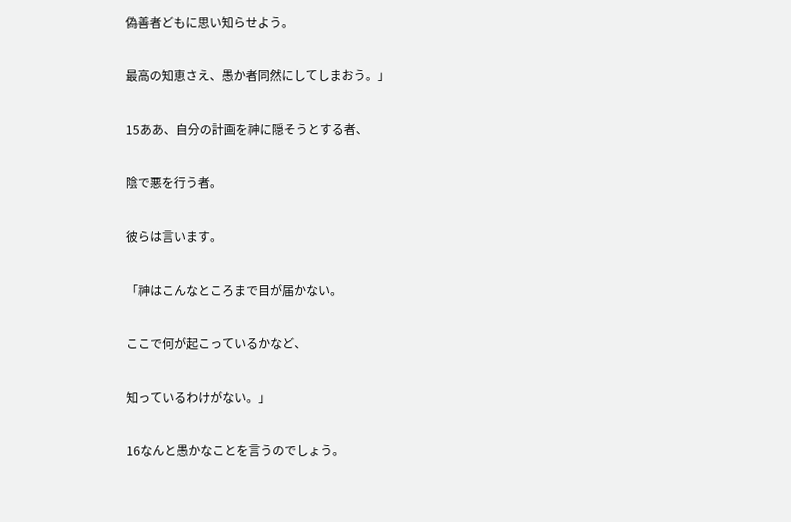偽善者どもに思い知らせよう。

最高の知恵さえ、愚か者同然にしてしまおう。」

15ああ、自分の計画を神に隠そうとする者、

陰で悪を行う者。

彼らは言います。

「神はこんなところまで目が届かない。

ここで何が起こっているかなど、

知っているわけがない。」

16なんと愚かなことを言うのでしょう。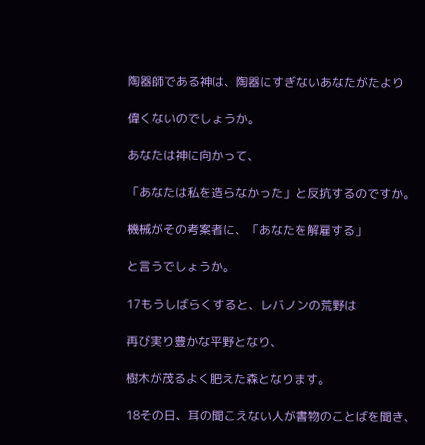陶器師である神は、陶器にすぎないあなたがたより

偉くないのでしょうか。

あなたは神に向かって、

「あなたは私を造らなかった」と反抗するのですか。

機械がその考案者に、「あなたを解雇する」

と言うでしょうか。

17もうしばらくすると、レバノンの荒野は

再び実り豊かな平野となり、

樹木が茂るよく肥えた森となります。

18その日、耳の聞こえない人が書物のことばを聞き、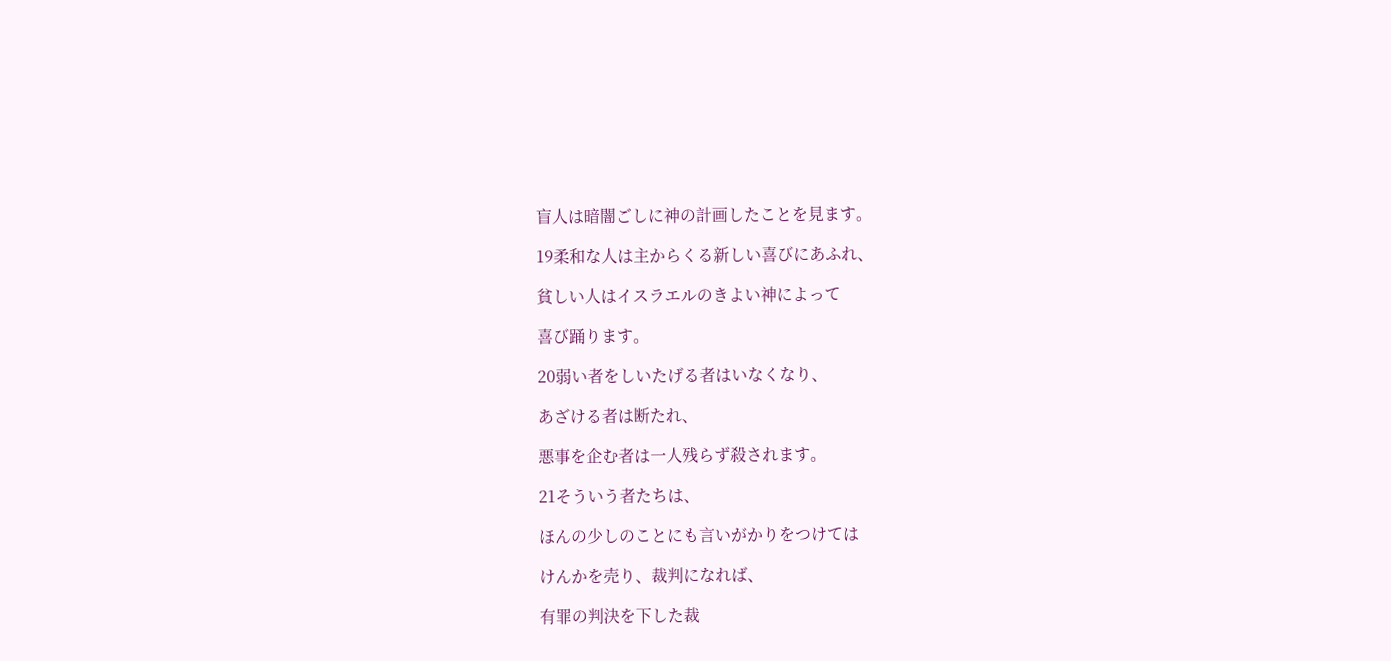盲人は暗闇ごしに神の計画したことを見ます。

19柔和な人は主からくる新しい喜びにあふれ、

貧しい人はイスラエルのきよい神によって

喜び踊ります。

20弱い者をしいたげる者はいなくなり、

あざける者は断たれ、

悪事を企む者は一人残らず殺されます。

21そういう者たちは、

ほんの少しのことにも言いがかりをつけては

けんかを売り、裁判になれば、

有罪の判決を下した裁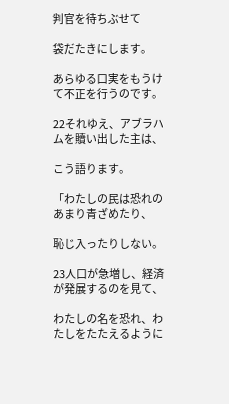判官を待ちぶせて

袋だたきにします。

あらゆる口実をもうけて不正を行うのです。

22それゆえ、アブラハムを贖い出した主は、

こう語ります。

「わたしの民は恐れのあまり青ざめたり、

恥じ入ったりしない。

23人口が急増し、経済が発展するのを見て、

わたしの名を恐れ、わたしをたたえるように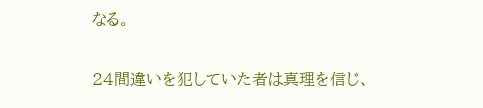なる。

24間違いを犯していた者は真理を信じ、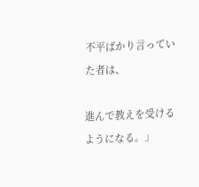不平ばかり言っていた者は、

進んで教えを受けるようになる。」